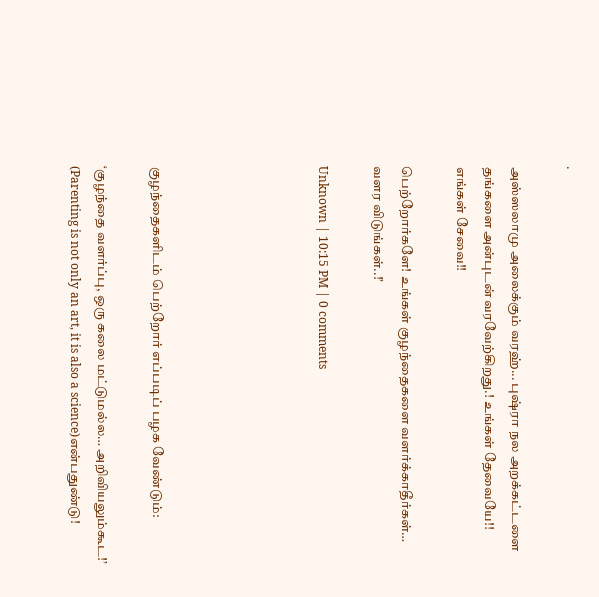.

அஸ்ஸலாமு அலைக்கும் வரஹ்... புஷ்ரா நல அறக்கட்டளை தங்களை அன்புடன் வரவேற்கிறது.! உங்கள் தேவையே!! எங்கள் சேவை!!

பெற்றோர்களே! உங்கள் குழந்தைகளை வளர்க்காதீர்கள்… வளர விடுங்கள்..!’

Unknown | 10:15 PM | 0 comments





குழந்தைகளிடம் பெற்றோர் எப்படிப் பழக வேண்டும்:

‘குழந்தை வளர்ப்பு, ஒரு கலை மட்டுமல்ல… அறிவியலும்கூட!’ (Parenting is not only an art, it is also a science)என்பதுண்டு!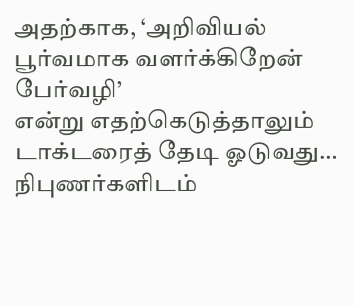அதற்காக, ‘அறிவியல் பூர்வமாக வளர்க்கிறேன் பேர்வழி’
என்று எதற்கெடுத்தாலும் டாக்டரைத் தேடி ஓடுவது…
நிபுணர்களிடம்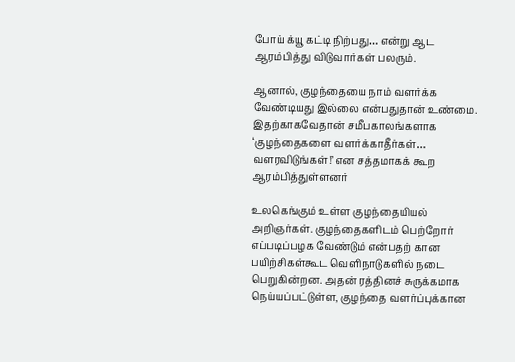போய் க்யூ கட்டி நிற்பது… என்று ஆட ஆரம்பித்து விடுவார்கள் பலரும்.

ஆனால், குழந்தையை நாம் வளர்க்க வேண்டியது இல்லை என்பதுதான் உண்மை. இதற்காகவேதான் சமீபகாலங்களாக ‘குழந்தைகளை வளர்க்காதீர்கள்… வளரவிடுங்கள்!’ என சத்தமாகக் கூற ஆரம்பித்துள்ளனர்

உலகெங்கும் உள்ள குழந்தையியல் அறிஞர்கள். குழந்தைகளிடம் பெற்றோர் எப்படிப்பழக வேண்டும் என்பதற் கான பயிற்சிகள்கூட வெளிநாடுகளில் நடை பெறுகின்றன. அதன் ரத்தினச் சுருக்கமாக நெய்யப்பட்டுள்ள, குழந்தை வளர்ப்புக்கான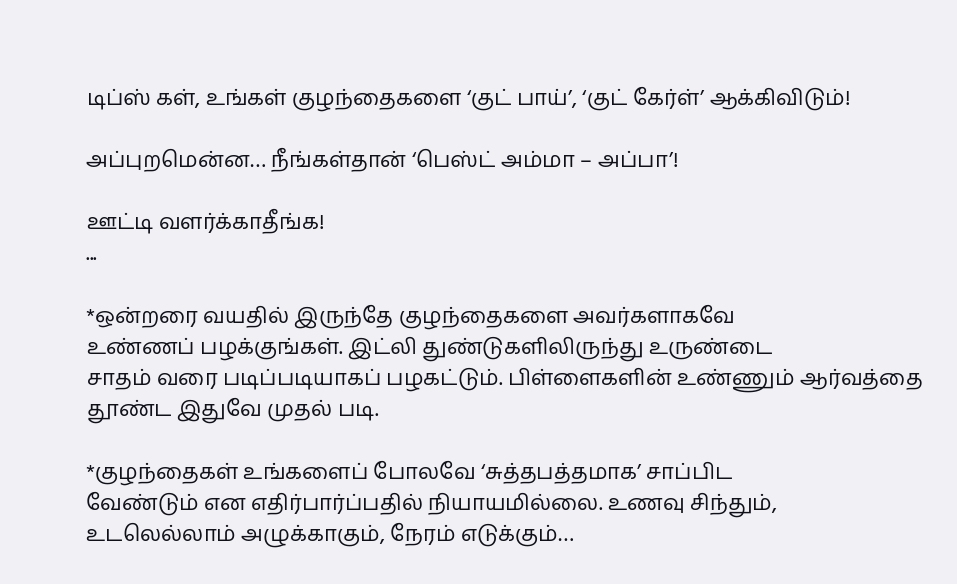டிப்ஸ் கள், உங்கள் குழந்தைகளை ‘குட் பாய்’, ‘குட் கேர்ள்’ ஆக்கிவிடும்!

அப்புறமென்ன… நீங்கள்தான் ‘பெஸ்ட் அம்மா – அப்பா’!

ஊட்டி வளர்க்காதீங்க!
...

*ஒன்றரை வயதில் இருந்தே குழந்தைகளை அவர்களாகவே
உண்ணப் பழக்குங்கள். இட்லி துண்டுகளிலிருந்து உருண்டை
சாதம் வரை படிப்படியாகப் பழகட்டும். பிள்ளைகளின் உண்ணும் ஆர்வத்தை தூண்ட இதுவே முதல் படி.

*குழந்தைகள் உங்களைப் போலவே ‘சுத்தபத்தமாக’ சாப்பிட
வேண்டும் என எதிர்பார்ப்பதில் நியாயமில்லை. உணவு சிந்தும்,
உடலெல்லாம் அழுக்காகும், நேரம் எடுக்கும்…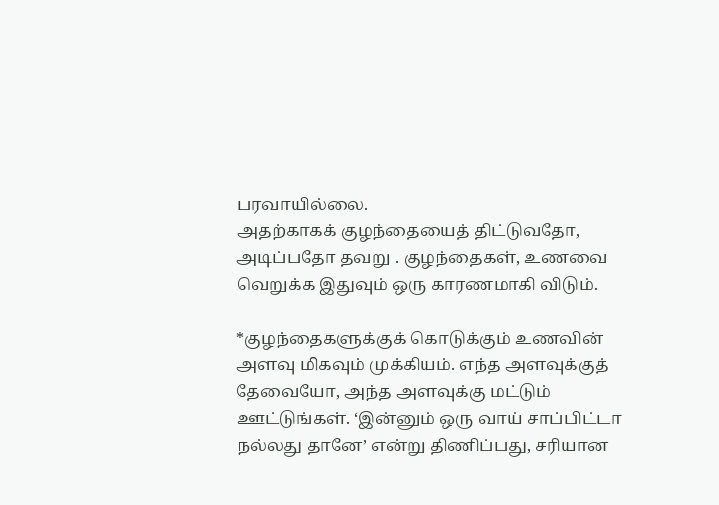பரவாயில்லை.
அதற்காகக் குழந்தையைத் திட்டுவதோ, அடிப்பதோ தவறு . குழந்தைகள், உணவை வெறுக்க இதுவும் ஒரு காரணமாகி விடும்.

*குழந்தைகளுக்குக் கொடுக்கும் உணவின் அளவு மிகவும் முக்கியம். எந்த அளவுக்குத் தேவையோ, அந்த அளவுக்கு மட்டும் ஊட்டுங்கள். ‘இன்னும் ஒரு வாய் சாப்பிட்டா நல்லது தானே’ என்று திணிப்பது, சரியான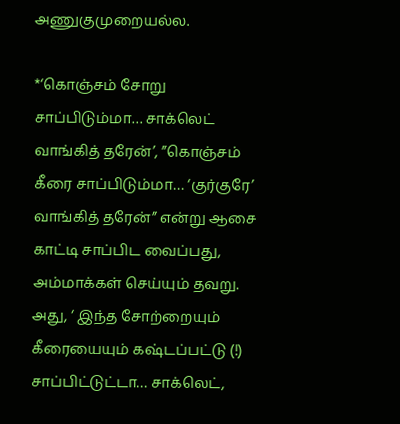அணுகுமுறையல்ல.

*‘கொஞ்சம் சோறு சாப்பிடும்மா… சாக்லெட் வாங்கித் தரேன்’, ”கொஞ்சம் கீரை சாப்பிடும்மா… ‘குர்குரே’ வாங்கித் தரேன்” என்று ஆசை காட்டி சாப்பிட வைப்பது, அம்மாக்கள் செய்யும் தவறு.
அது, ‘ இந்த சோற்றையும் கீரையையும் கஷ்டப்பட்டு (!) சாப்பிட்டுட்டா… சாக்லெட்,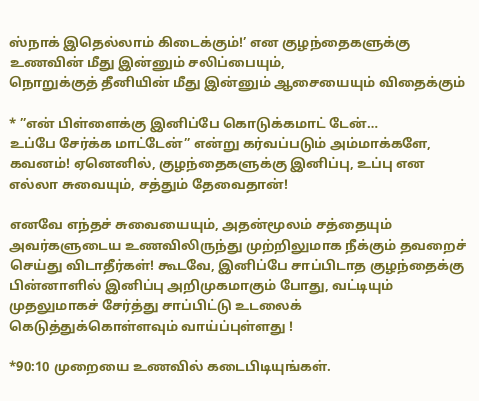ஸ்நாக் இதெல்லாம் கிடைக்கும்!’ என குழந்தைகளுக்கு உணவின் மீது இன்னும் சலிப்பையும்,
நொறுக்குத் தீனியின் மீது இன்னும் ஆசையையும் விதைக்கும்

* ”என் பிள்ளைக்கு இனிப்பே கொடுக்கமாட் டேன்…
உப்பே சேர்க்க மாட்டேன்” என்று கர்வப்படும் அம்மாக்களே, கவனம்! ஏனெனில், குழந்தைகளுக்கு இனிப்பு, உப்பு என எல்லா சுவையும், சத்தும் தேவைதான்!

எனவே எந்தச் சுவையையும், அதன்மூலம் சத்தையும்
அவர்களுடைய உணவிலிருந்து முற்றிலுமாக நீக்கும் தவறைச் செய்து விடாதீர்கள்! கூடவே, இனிப்பே சாப்பிடாத குழந்தைக்கு பின்னாளில் இனிப்பு அறிமுகமாகும் போது, வட்டியும் முதலுமாகச் சேர்த்து சாப்பிட்டு உடலைக் கெடுத்துக்கொள்ளவும் வாய்ப்புள்ளது !

*90:10 முறையை உணவில் கடைபிடியுங்கள்.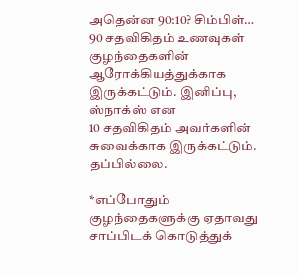அதென்ன 90:10? சிம்பிள்… 90 சதவிகிதம் உணவுகள் குழந்தைகளின்
ஆரோக்கியத்துக்காக இருக்கட்டும். இனிப்பு, ஸ்நாக்ஸ் என
10 சதவிகிதம் அவர்களின் சுவைக்காக இருக்கட்டும். தப்பில்லை.

*எப்போதும் குழந்தைகளுக்கு ஏதாவது சாப்பிடக் கொடுத்துக்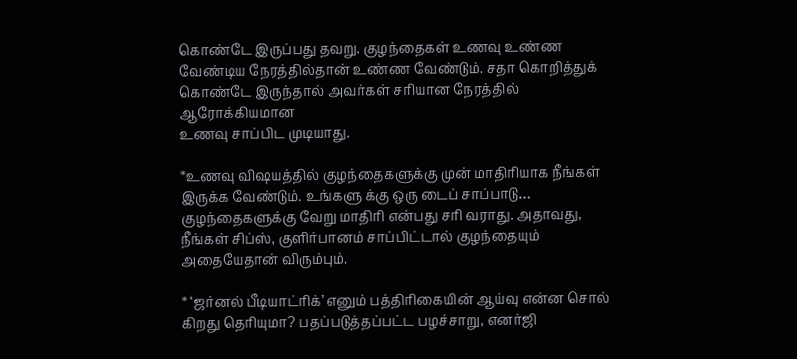கொண்டே இருப்பது தவறு. குழந்தைகள் உணவு உண்ண வேண்டிய நேரத்தில்தான் உண்ண வேண்டும். சதா கொறித்துக் கொண்டே இருந்தால் அவர்கள் சரியான நேரத்தில் ஆரோக்கியமான
உணவு சாப்பிட முடியாது.

*உணவு விஷயத்தில் குழந்தைகளுக்கு முன் மாதிரியாக நீங்கள் இருக்க வேண்டும். உங்களு க்கு ஒரு டைப் சாப்பாடு… குழந்தைகளுக்கு வேறு மாதிரி என்பது சரி வராது. அதாவது, நீங்கள் சிப்ஸ், குளிர்பானம் சாப்பிட்டால் குழந்தையும் அதையேதான் விரும்பும்.

* ‘ஜர்னல் பீடியாட்ரிக்’ எனும் பத்திரிகையின் ஆய்வு என்ன சொல் கிறது தெரியுமா? பதப்படுத்தப்பட்ட பழச்சாறு, எனர்ஜி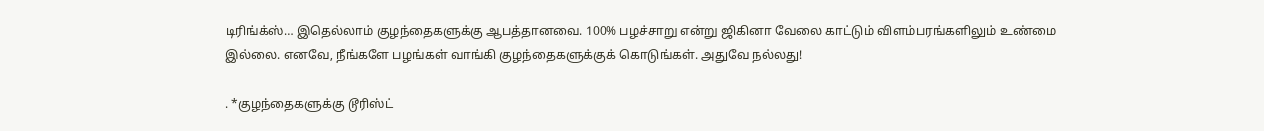டிரிங்க்ஸ்… இதெல்லாம் குழந்தைகளுக்கு ஆபத்தானவை. 100% பழச்சாறு என்று ஜிகினா வேலை காட்டும் விளம்பரங்களிலும் உண்மை இல்லை. எனவே, நீங்களே பழங்கள் வாங்கி குழந்தைகளுக்குக் கொடுங்கள். அதுவே நல்லது!

. *குழந்தைகளுக்கு டூரிஸ்ட்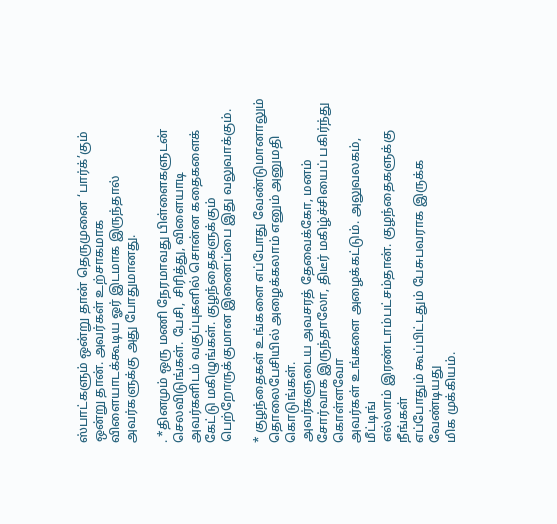ஸ்பாட்களும் ஒன்று தான் தெருமுனை ‘பார்க்’கும் ஒன்று தான். அவர்கள் உற்சாகமாக விளையாடக்கூடிய ஓர் இடமாக இருந்தால் அவர்களுக்கு அது போதுமானது.

. *தினமும் ஒரு மணி நேரமாவது பிள்ளைகளுடன் செலவிடுங்கள். பேசி, சிரித்து, விளையாடி அவர்களிடம் வகுப்புகளில் சொன்ன கதைகளைக் கேட்டு மகிழுங்கள். குழந்தைகளுக்கும் பெற்றோருக்குமான இணைப்பை இது வலுவாக்கும்.

* குழந்தைகள் உங்களை எப்போது வேண்டுமானாலும்
தொலைபேசியில் அழைக்கலாம் எனும் அனுமதி கொடுங்கள்.
அவர்களுடைய அவசரத் தேவைக்கோ, மனம் சோர்வாக இருந்தாலோ, திடீர் மகிழ்ச்சியைப் பகிர்ந்து கொள்ளவோ
அவர்கள் உங்களை அழைக்கட்டும். அலுவலகம், மீட்டிங்
எல்லாம் இரண்டாம்பட்சம்தான். குழந்தைகளுக்கு நீங்கள்
எப்போதும் கூப்பிட்டதும் பேசுபவராக இருக்க வேண்டியது
மிக முக்கியம்.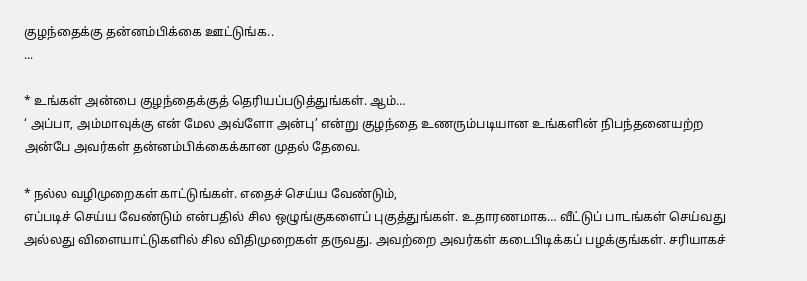குழந்தைக்கு தன்னம்பிக்கை ஊட்டுங்க..
...

* உங்கள் அன்பை குழந்தைக்குத் தெரியப்படுத்துங்கள். ஆம்…
‘ அப்பா, அம்மாவுக்கு என் மேல அவ்ளோ அன்பு’ என்று குழந்தை உணரும்படியான உங்களின் நிபந்தனையற்ற அன்பே அவர்கள் தன்னம்பிக்கைக்கான முதல் தேவை.

* நல்ல வழிமுறைகள் காட்டுங்கள். எதைச் செய்ய வேண்டும்,
எப்படிச் செய்ய வேண்டும் என்பதில் சில ஒழுங்குகளைப் புகுத்துங்கள். உதாரணமாக… வீட்டுப் பாடங்கள் செய்வது அல்லது விளையாட்டுகளில் சில விதிமுறைகள் தருவது. அவற்றை அவர்கள் கடைபிடிக்கப் பழக்குங்கள். சரியாகச்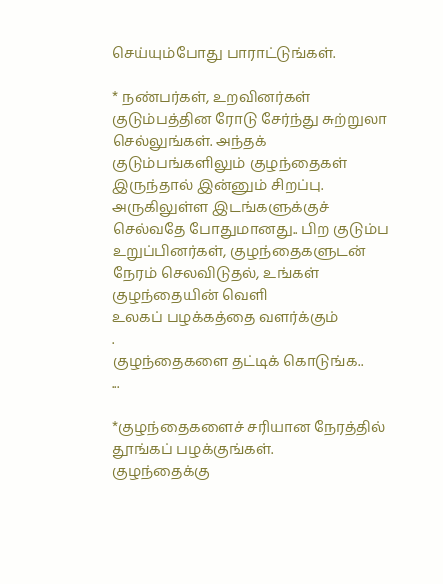செய்யும்போது பாராட்டுங்கள்.

* நண்பர்கள், உறவினர்கள் குடும்பத்தின ரோடு சேர்ந்து சுற்றுலா செல்லுங்கள். அந்தக் குடும்பங்களிலும் குழந்தைகள் இருந்தால் இன்னும் சிறப்பு. அருகிலுள்ள இடங்களுக்குச் செல்வதே போதுமானது.. பிற குடும்ப உறுப்பினர்கள், குழந்தைகளுடன்
நேரம் செலவிடுதல், உங்கள் குழந்தையின் வெளி
உலகப் பழக்கத்தை வளர்க்கும்
.
குழந்தைகளை தட்டிக் கொடுங்க..
...

*குழந்தைகளைச் சரியான நேரத்தில் தூங்கப் பழக்குங்கள்.
குழந்தைக்கு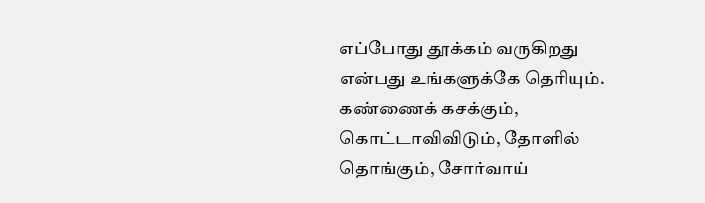எப்போது தூக்கம் வருகிறது என்பது உங்களுக்கே தெரியும். கண்ணைக் கசக்கும், கொட்டாவிவிடும், தோளில் தொங்கும், சோர்வாய்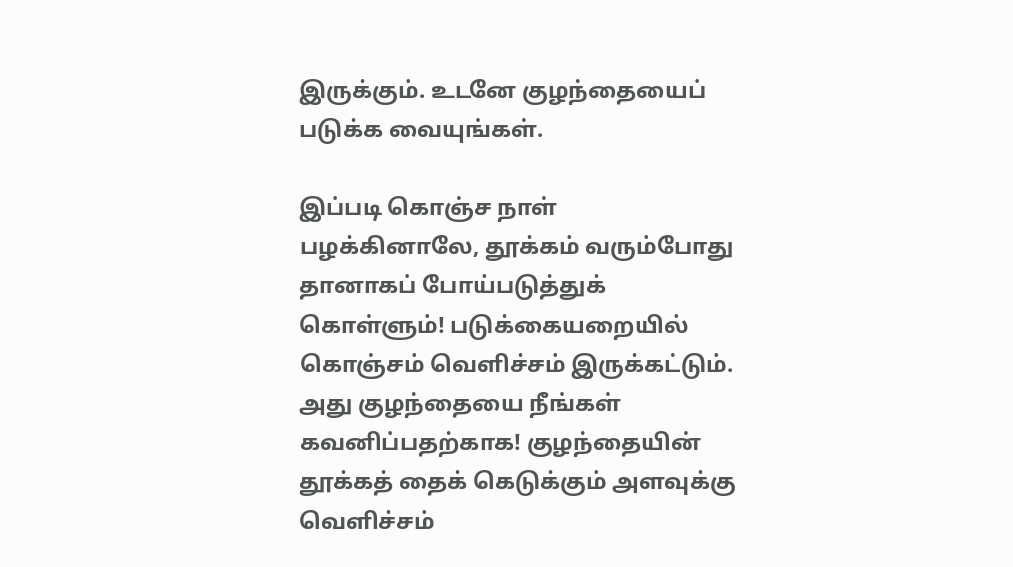இருக்கும். உடனே குழந்தையைப்
படுக்க வையுங்கள்.

இப்படி கொஞ்ச நாள் பழக்கினாலே, தூக்கம் வரும்போது தானாகப் போய்படுத்துக் கொள்ளும்! படுக்கையறையில் கொஞ்சம் வெளிச்சம் இருக்கட்டும்.
அது குழந்தையை நீங்கள் கவனிப்பதற்காக! குழந்தையின் தூக்கத் தைக் கெடுக்கும் அளவுக்கு வெளிச்சம்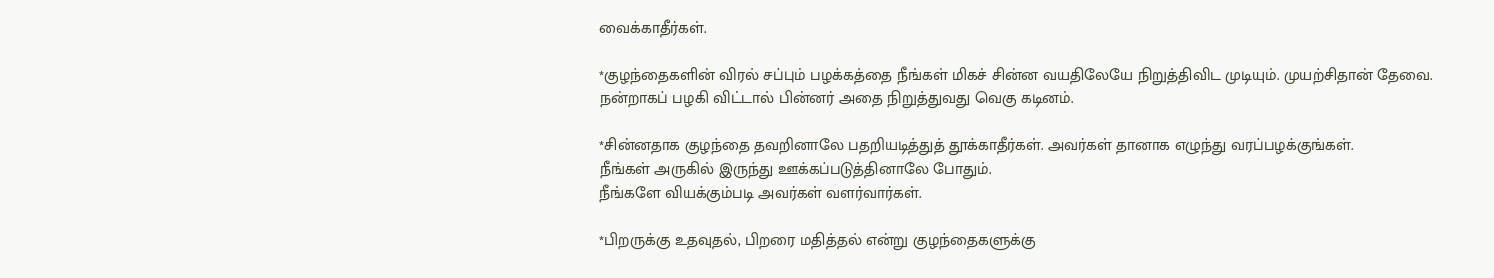வைக்காதீர்கள்.

*குழந்தைகளின் விரல் சப்பும் பழக்கத்தை நீங்கள் மிகச் சின்ன வயதிலேயே நிறுத்திவிட முடியும். முயற்சிதான் தேவை.
நன்றாகப் பழகி விட்டால் பின்னர் அதை நிறுத்துவது வெகு கடினம்.

*சின்னதாக குழந்தை தவறினாலே பதறியடித்துத் தூக்காதீர்கள். அவர்கள் தானாக எழுந்து வரப்பழக்குங்கள்.
நீங்கள் அருகில் இருந்து ஊக்கப்படுத்தினாலே போதும்.
நீங்களே வியக்கும்படி அவர்கள் வளர்வார்கள்.

*பிறருக்கு உதவுதல், பிறரை மதித்தல் என்று குழந்தைகளுக்கு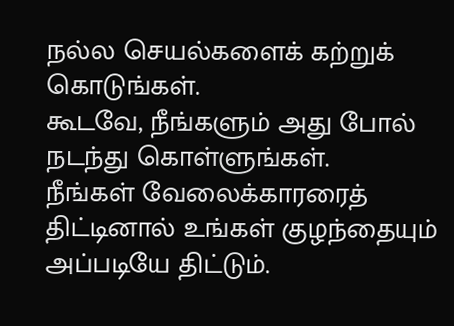நல்ல செயல்களைக் கற்றுக் கொடுங்கள்.
கூடவே, நீங்களும் அது போல் நடந்து கொள்ளுங்கள்.
நீங்கள் வேலைக்காரரைத் திட்டினால் உங்கள் குழந்தையும்
அப்படியே திட்டும்.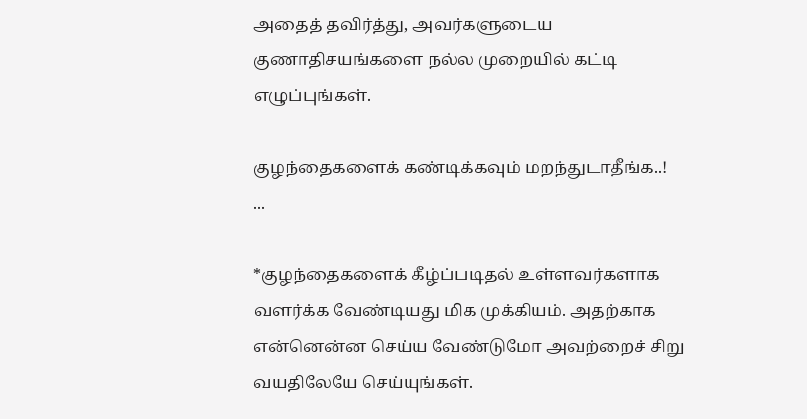அதைத் தவிர்த்து, அவர்களுடைய குணாதிசயங்களை நல்ல முறையில் கட்டி எழுப்புங்கள்.

குழந்தைகளைக் கண்டிக்கவும் மறந்துடாதீங்க..!
...

*குழந்தைகளைக் கீழ்ப்படிதல் உள்ளவர்களாக வளர்க்க வேண்டியது மிக முக்கியம். அதற்காக என்னென்ன செய்ய வேண்டுமோ அவற்றைச் சிறு வயதிலேயே செய்யுங்கள்.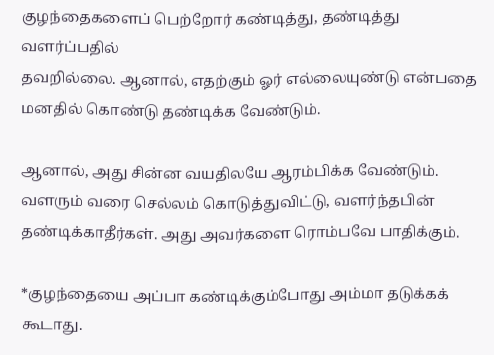குழந்தைகளைப் பெற்றோர் கண்டித்து, தண்டித்து வளர்ப்பதில்
தவறில்லை. ஆனால், எதற்கும் ஓர் எல்லையுண்டு என்பதை
மனதில் கொண்டு தண்டிக்க வேண்டும்.

ஆனால், அது சின்ன வயதிலயே ஆரம்பிக்க வேண்டும்.
வளரும் வரை செல்லம் கொடுத்துவிட்டு, வளர்ந்தபின் தண்டிக்காதீர்கள். அது அவர்களை ரொம்பவே பாதிக்கும்.

*குழந்தையை அப்பா கண்டிக்கும்போது அம்மா தடுக்கக் கூடாது.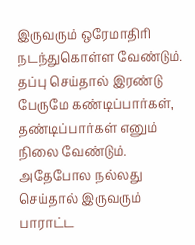இருவரும் ஒரேமாதிரி நடந்துகொள்ள வேண்டும்.
தப்பு செய்தால் இரண்டு பேருமே கண்டிப்பார்கள், தண்டிப்பார்கள் எனும் நிலை வேண்டும். அதேபோல நல்லது செய்தால் இருவரும்
பாராட்ட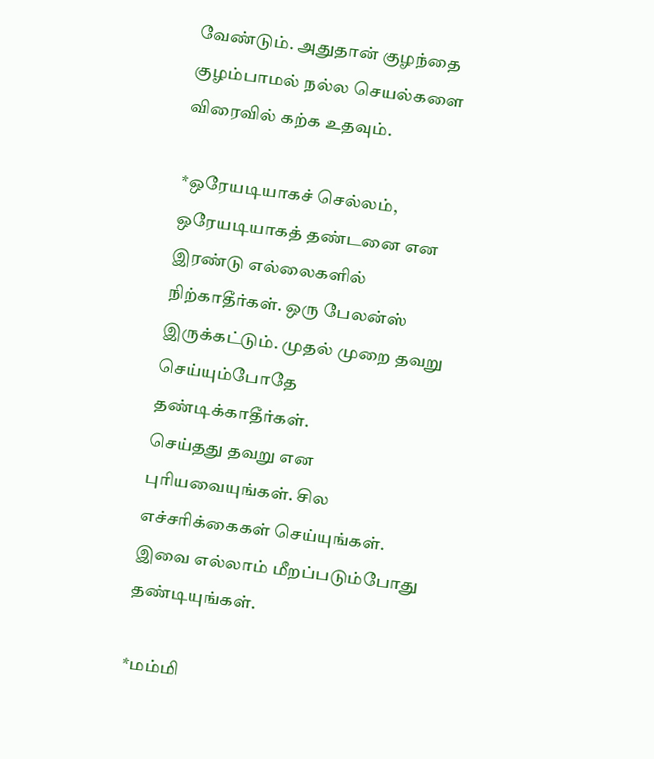வேண்டும். அதுதான் குழந்தை குழம்பாமல் நல்ல செயல்களை விரைவில் கற்க உதவும்.

*ஒரேயடியாகச் செல்லம், ஒரேயடியாகத் தண்டனை என இரண்டு எல்லைகளில் நிற்காதீர்கள். ஒரு பேலன்ஸ் இருக்கட்டும். முதல் முறை தவறு செய்யும்போதே தண்டிக்காதீர்கள்.
செய்தது தவறு என புரியவையுங்கள். சில எச்சரிக்கைகள் செய்யுங்கள். இவை எல்லாம் மீறப்படும்போது தண்டியுங்கள்.

*மம்மி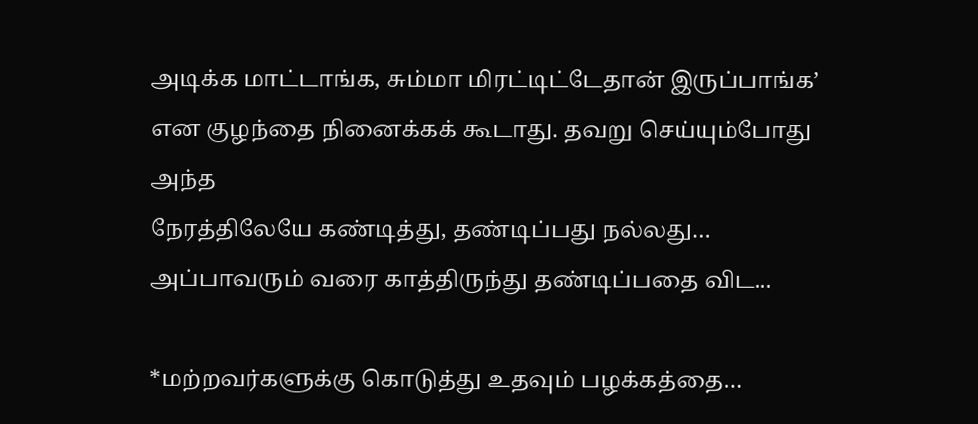அடிக்க மாட்டாங்க, சும்மா மிரட்டிட்டேதான் இருப்பாங்க’
என குழந்தை நினைக்கக் கூடாது. தவறு செய்யும்போது அந்த
நேரத்திலேயே கண்டித்து, தண்டிப்பது நல்லது…
அப்பாவரும் வரை காத்திருந்து தண்டிப்பதை விட...

*மற்றவர்களுக்கு கொடுத்து உதவும் பழக்கத்தை…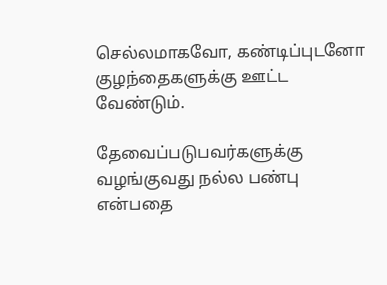செல்லமாகவோ, கண்டிப்புடனோ குழந்தைகளுக்கு ஊட்ட வேண்டும்.

தேவைப்படுபவர்களுக்கு வழங்குவது நல்ல பண்பு என்பதை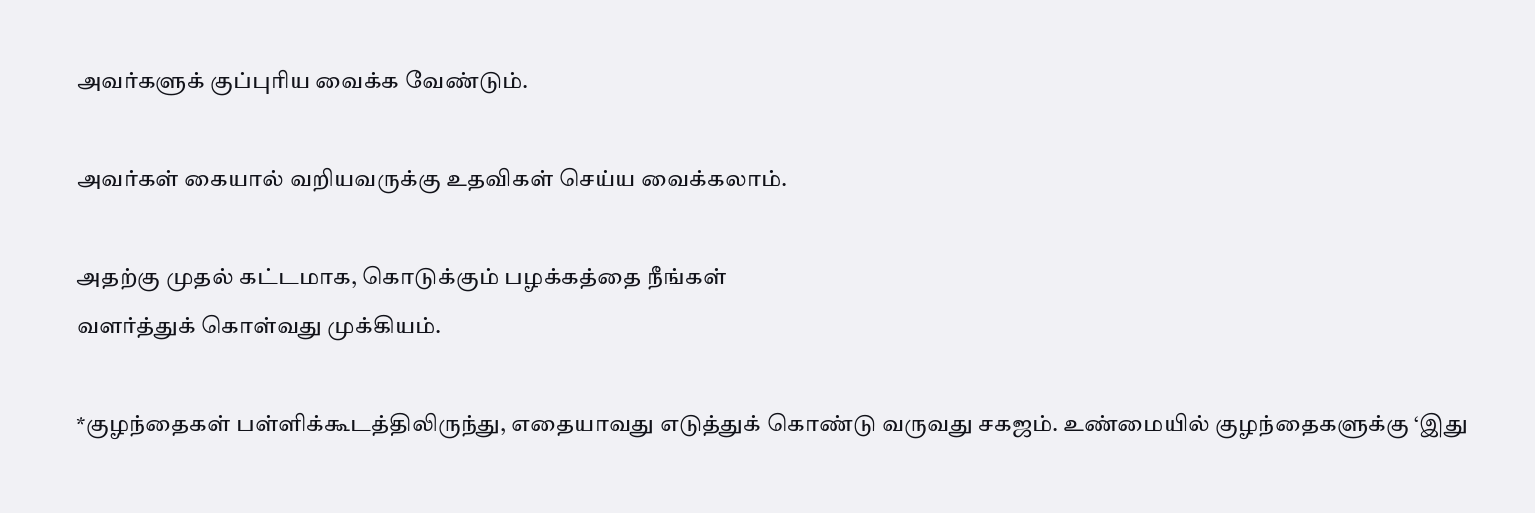அவர்களுக் குப்புரிய வைக்க வேண்டும்.

அவர்கள் கையால் வறியவருக்கு உதவிகள் செய்ய வைக்கலாம்.

அதற்கு முதல் கட்டமாக, கொடுக்கும் பழக்கத்தை நீங்கள்
வளர்த்துக் கொள்வது முக்கியம்.

*குழந்தைகள் பள்ளிக்கூடத்திலிருந்து, எதையாவது எடுத்துக் கொண்டு வருவது சகஜம். உண்மையில் குழந்தைகளுக்கு ‘இது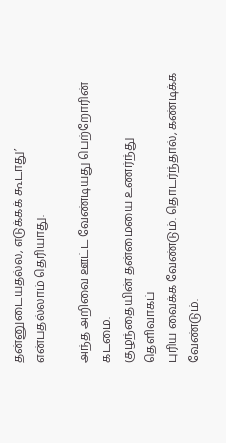தன்னுடையதல்ல, எடுக்கக் கூடாது’ என்பதல்லாம் தெரியாது.

அந்த அறிவை ஊட்ட வேண்டியது பெற்றோரின் கடமை.
குழந்தையின் தன்மையை உணர்ந்து தெளிவாகப்
புரிய வைக்க வேண்டும். தொடர்ந்தால், கண்டிக்க வேண்டும்.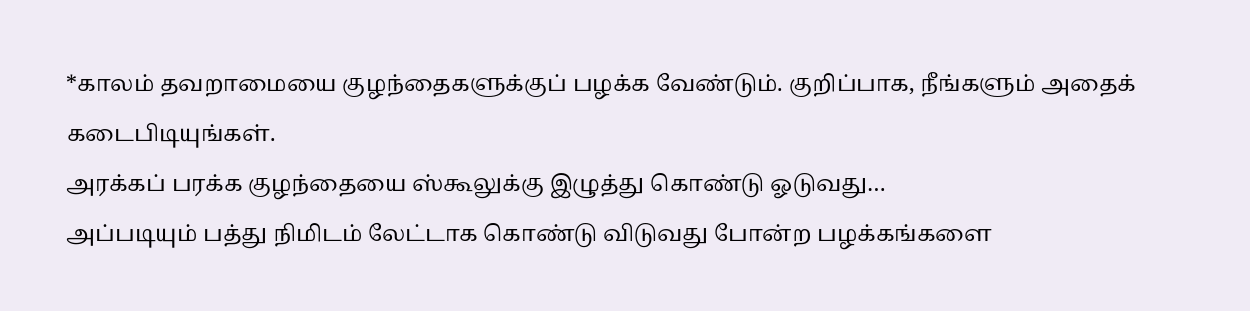*காலம் தவறாமையை குழந்தைகளுக்குப் பழக்க வேண்டும். குறிப்பாக, நீங்களும் அதைக் கடைபிடியுங்கள்.
அரக்கப் பரக்க குழந்தையை ஸ்கூலுக்கு இழுத்து கொண்டு ஓடுவது…
அப்படியும் பத்து நிமிடம் லேட்டாக கொண்டு விடுவது போன்ற பழக்கங்களை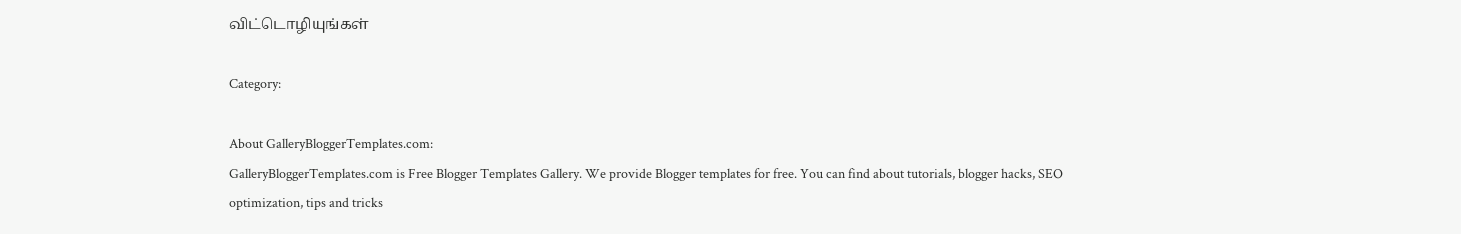விட்டொழியுங்கள்

Category:

About GalleryBloggerTemplates.com:
GalleryBloggerTemplates.com is Free Blogger Templates Gallery. We provide Blogger templates for free. You can find about tutorials, blogger hacks, SEO optimization, tips and tricks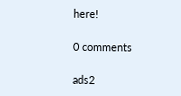here!

0 comments

ads2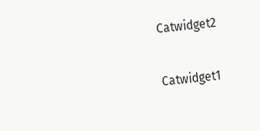Catwidget2

Catwidget1